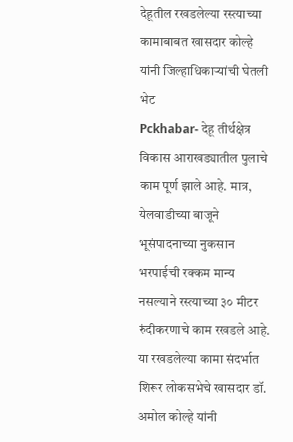देहूतील रखडलेल्या रस्त्याच्या कामाबाबत खासदार कोल्हे यांनी जिल्हाधिकाऱ्यांची घेतली भेट
Pckhabar- देहू तीर्थक्षेत्र विकास आराखड्यातील पुलाचे काम पूर्ण झाले आहे. मात्र, येलवाडीच्या बाजूने भूसंपादनाच्या नुकसान भरपाईची रक्कम मान्य नसल्याने रस्त्याच्या ३० मीटर रुंदीकरणाचे काम रखडले आहे. या रखडलेल्या कामा संदर्भात शिरूर लोकसभेचे खासदार डॉ. अमोल कोल्हे यांनी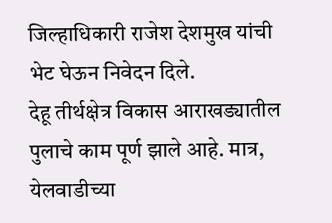जिल्हाधिकारी राजेश देशमुख यांची भेट घेऊन निवेदन दिले.
देहू तीर्थक्षेत्र विकास आराखड्यातील पुलाचे काम पूर्ण झाले आहे. मात्र, येलवाडीच्या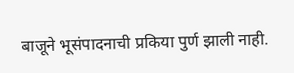बाजूने भूसंपादनाची प्रकिया पुर्ण झाली नाही.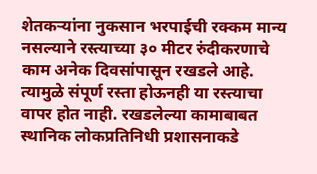शेतकऱ्यांना नुकसान भरपाईची रक्कम मान्य नसल्याने रस्त्याच्या ३० मीटर रुंदीकरणाचे काम अनेक दिवसांपासून रखडले आहे. त्यामुळे संपूर्ण रस्ता होऊनही या रस्त्याचा वापर होत नाही. रखडलेल्या कामाबाबत स्थानिक लोकप्रतिनिधी प्रशासनाकडे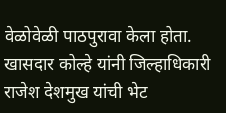वेळोवेळी पाठपुरावा केला होता.
खासदार कोल्हे यांनी जिल्हाधिकारी राजेश देशमुख यांची भेट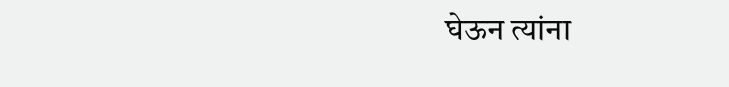घेऊन त्यांना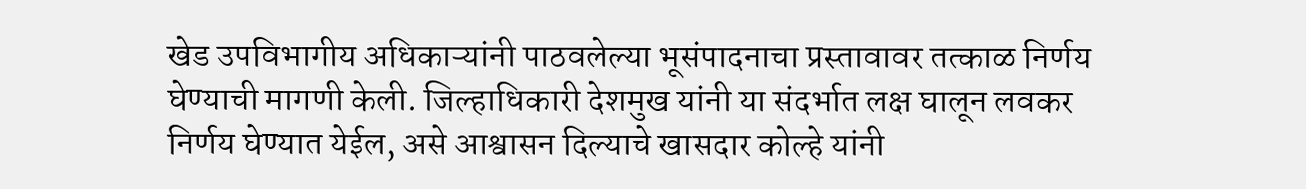खेड उपविभागीय अधिकाऱ्यांनी पाठवलेल्या भूसंपादनाचा प्रस्तावावर तत्काळ निर्णय घेण्याची मागणी केली. जिल्हाधिकारी देशमुख यांनी या संदर्भात लक्ष घालून लवकर निर्णय घेण्यात येईल, असे आश्वासन दिल्याचे खासदार कोल्हे यांनी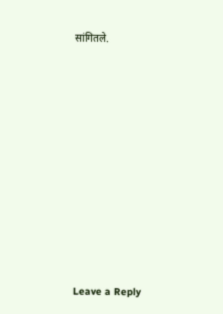सांगितले.










Leave a Reply